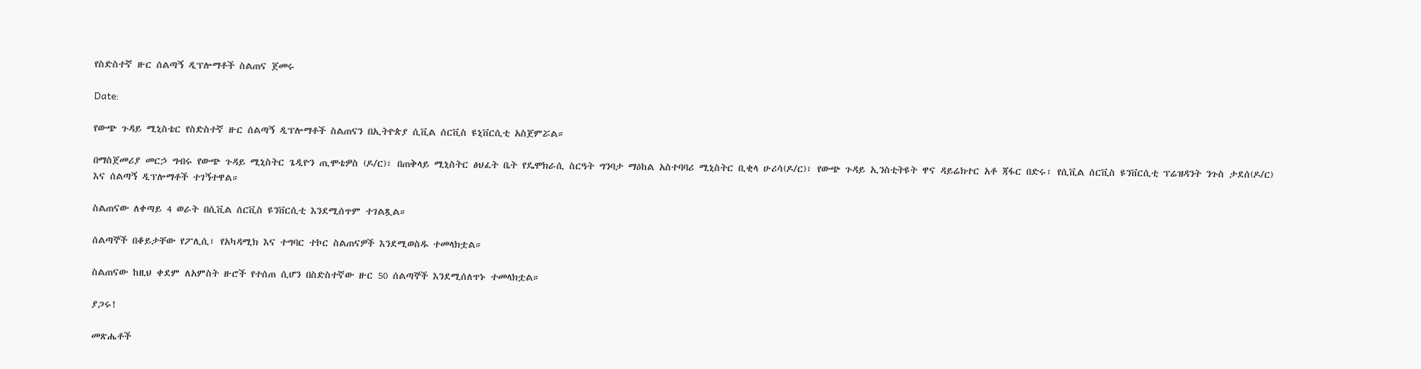የስድስተኛ ዙር ሰልጣኝ ዲፕሎማቶች ስልጠና ጀመሩ

Date:

የውጭ ጉዳይ ሚኒስቴር የስድስተኛ ዙር ሰልጣኝ ዲፕሎማቶች ስልጠናን በኢትዮጵያ ሲቪል ሰርቪስ ዩኒቨርሲቲ አስጀምሯል።

በማስጀመሪያ መርኃ ግብሩ የውጭ ጉዳይ ሚኒስትር ጌዲዮን ጢሞቴዎስ (ዶ/ር)፣ በጠቅላይ ሚኒስትር ፅህፈት ቤት የዴሞክራሲ ስርዓት ግንባታ ማዕከል አስተባባሪ ሚኒስትር ቢቂላ ሁሪሳ(ዶ/ር)፣ የውጭ ጉዳይ ኢንስቲትዩት ዋና ዳይሬክተር አቶ ጃፋር በድሩ፣ የሲቪል ሰርቪስ ዩንቨርሲቲ ፕሬዝዳንት ንጉስ ታደሰ(ዶ/ር) እና ሰልጣኝ ዲፕሎማቶች ተገኝተዋል።

ስልጠናው ለቀጣይ 4 ወራት በሲቪል ሰርቪስ ዩንቨርሲቲ እንደሚሰጥም ተገልጿል።

ሰልጣኞች በቆይታቸው የፖሊሲ፣ የአካዳሚክ እና ተግባር ተኮር ስልጠናዎች እንደሚወስዱ ተመላክቷል።

ስልጠናው ከዚህ ቀደም ለአምስት ዙሮች የተሰጠ ሲሆን በስድስተኛው ዙር 50 ሰልጣኞች እንደሚሰለጥኑ ተመላክቷል።

ያጋሩ!

መጽሔቶች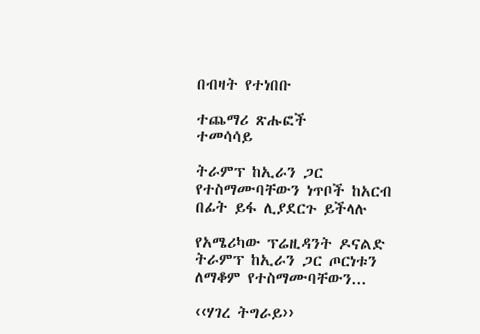በብዛት የተነበቡ

ተጨማሪ ጽሑፎች
ተመሳሳይ

ትራምፕ ከኢራን ጋር የተስማሙባቸውን ነጥቦች ከአርብ በፊት ይፋ ሊያደርጉ ይችላሉ

የአሜሪካው ፕሬዚዳንት ዶናልድ ትራምፕ ከኢራን ጋር ጦርነቱን ለማቆም የተስማሙባቸውን...

‹‹ሃገረ ትግራይ››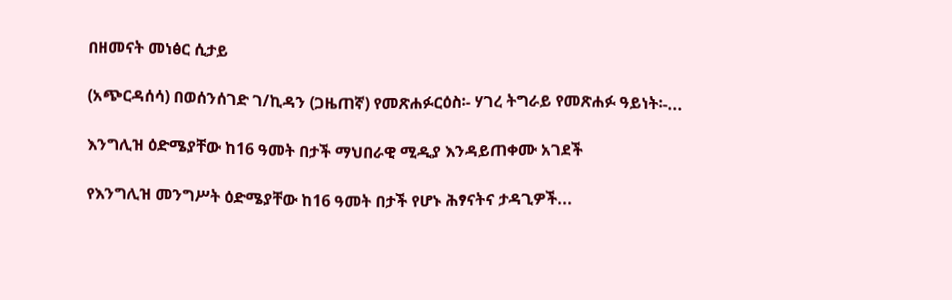በዘመናት መነፅር ሲታይ

(አጭርዳሰሳ) በወሰንሰገድ ገ/ኪዳን (ጋዜጠኛ) የመጽሐፉርዕስ፡- ሃገረ ትግራይ የመጽሐፉ ዓይነት፡-...

እንግሊዝ ዕድሜያቸው ከ16 ዓመት በታች ማህበራዊ ሚዲያ እንዳይጠቀሙ አገደች

የእንግሊዝ መንግሥት ዕድሜያቸው ከ16 ዓመት በታች የሆኑ ሕፃናትና ታዳጊዎች...